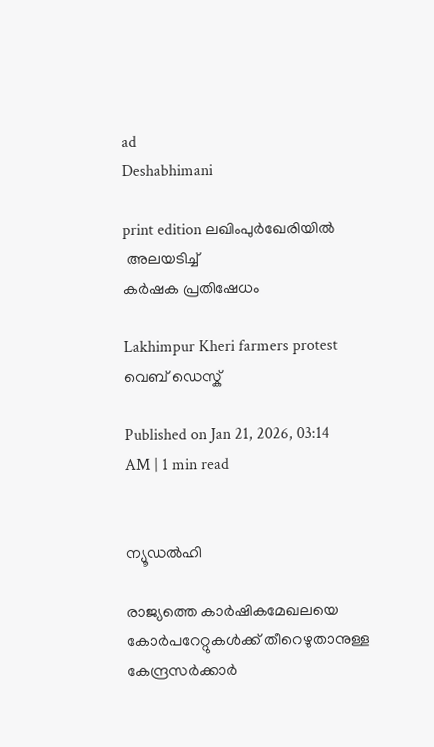ad
Deshabhimani

print edition ലഖിംപുർഖേരിയിൽ
 അലയടിച്ച്‌
കർഷക പ്രതിഷേധം

Lakhimpur Kheri farmers protest
വെബ് ഡെസ്ക്

Published on Jan 21, 2026, 03:14 AM | 1 min read


ന്യൂഡൽഹി

രാജ്യത്തെ കാർഷികമേഖലയെ കോർപറേറ്റുകൾക്ക്‌ തീറെഴുതാനുള്ള കേന്ദ്രസർക്കാർ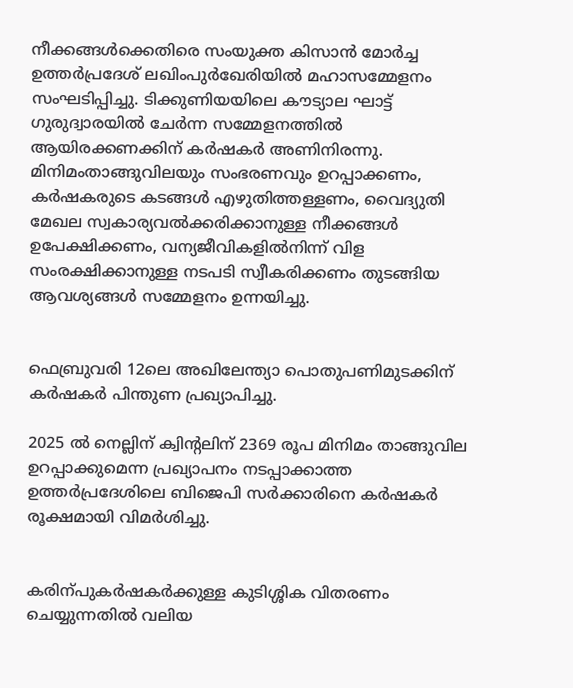നീക്കങ്ങൾക്കെതിരെ സംയുക്ത കിസാൻ മോർച്ച ഉത്തർപ്രദേശ്‌ ലഖിംപുർഖേരിയിൽ മഹാസമ്മേളനം സംഘടിപ്പിച്ചു. ടിക്കുണിയയിലെ ക‍ൗട്യാല ഘാട്ട്‌ ഗുരുദ്വാരയിൽ ചേർന്ന സമ്മേളനത്തിൽ ആയിരക്കണക്കിന്‌ കർഷകർ അണിനിരന്നു. മിനിമംതാങ്ങുവിലയും സംഭരണവും ഉറപ്പാക്കണം, കർഷകരുടെ കടങ്ങൾ എഴുതിത്തള്ളണം, വൈദ്യുതി മേഖല സ്വകാര്യവൽക്കരിക്കാനുള്ള നീക്കങ്ങൾ ഉപേക്ഷിക്കണം, വന്യജീവികളിൽനിന്ന്‌ വിള സംരക്ഷിക്കാനുള്ള നടപടി സ്വീകരിക്കണം തുടങ്ങിയ ആവശ്യങ്ങൾ സമ്മേളനം ഉന്നയിച്ചു.


ഫെബ്രുവരി 12ലെ അഖിലേന്ത്യാ പൊതുപണിമുടക്കിന്‌ കർഷകർ പിന്തുണ പ്രഖ്യാപിച്ചു.

2025 ൽ നെല്ലിന്‌ ക്വിന്റലിന്‌ 2369 രൂപ മിനിമം താങ്ങുവില ഉറപ്പാക്കുമെന്ന പ്രഖ്യാപനം നടപ്പാക്കാത്ത ഉത്തർപ്രദേശിലെ ബിജെപി സർക്കാരിനെ കർഷകർ രൂക്ഷമായി വിമർശിച്ചു.


കരിന്പുകർഷകർക്കുള്ള കുടിശ്ശിക വിതരണം ചെയ്യുന്നതിൽ വലിയ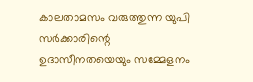കാലതാമസം വരുത്തുന്ന യുപി സർക്കാരിന്റെ ഉദാസീനതയെയും സമ്മേളനം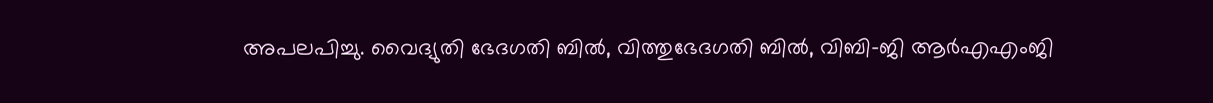അപലപിച്ചു. വൈദ്യുതി ഭേദഗതി ബിൽ, വിത്തുഭേദഗതി ബിൽ, വിബി–ജി ആർഎഎംജി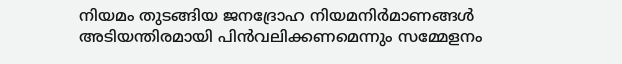നിയമം തുടങ്ങിയ ജനദ്രോഹ നിയമനിർമാണങ്ങൾ അടിയന്തിരമായി പിൻവലിക്കണമെന്നും സമ്മേളനം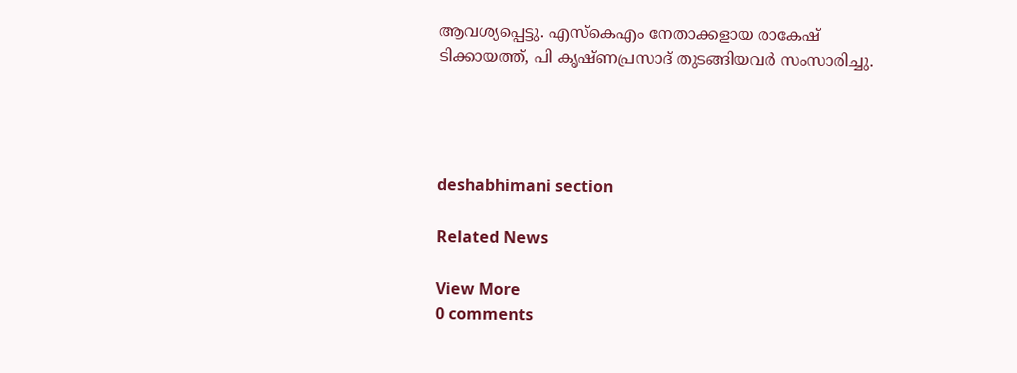ആവശ്യപ്പെട്ടു. എസ്‌കെഎം നേതാക്കളായ രാകേഷ്‌ ടിക്കായത്ത്‌, പി കൃഷ്‌ണപ്രസാദ്‌ തുടങ്ങിയവർ സംസാരിച്ചു.




deshabhimani section

Related News

View More
0 comments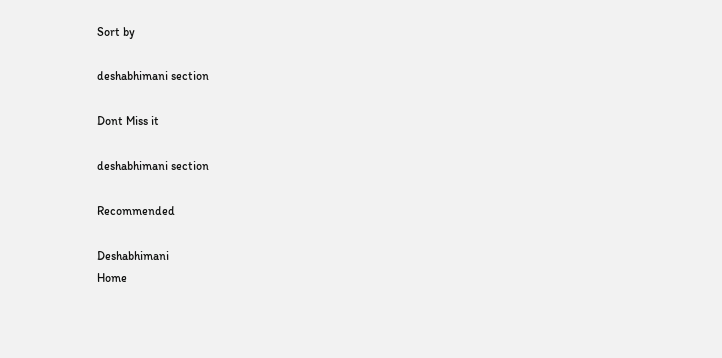Sort by

deshabhimani section

Dont Miss it

deshabhimani section

Recommended

Deshabhimani
Home